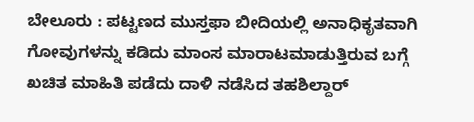ಬೇಲೂರು : ಪಟ್ಟಣದ ಮುಸ್ತಫಾ ಬೀದಿಯಲ್ಲಿ ಅನಾಧಿಕೃತವಾಗಿ ಗೋವುಗಳನ್ನು ಕಡಿದು ಮಾಂಸ ಮಾರಾಟಮಾಡುತ್ತಿರುವ ಬಗ್ಗೆ ಖಚಿತ ಮಾಹಿತಿ ಪಡೆದು ದಾಳಿ ನಡೆಸಿದ ತಹಶಿಲ್ದಾರ್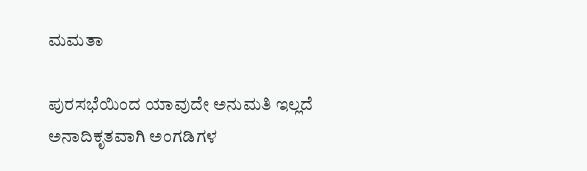ಮಮತಾ

ಪುರಸಭೆಯಿಂದ ಯಾವುದೇ ಅನುಮತಿ ಇಲ್ಲದೆ ಅನಾದಿಕೃತವಾಗಿ ಅಂಗಡಿಗಳ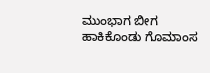ಮುಂಭಾಗ ಬೀಗ ಹಾಕಿಕೊಂಡು ಗೊಮಾಂಸ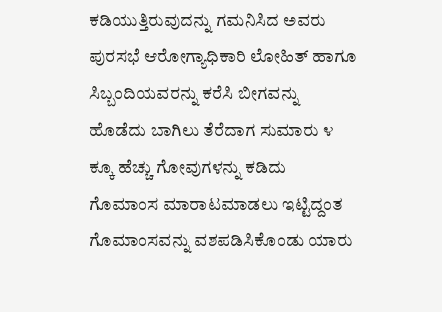ಕಡಿಯುತ್ತಿರುವುದನ್ನು ಗಮನಿಸಿದ ಅವರು ಪುರಸಭೆ ಆರೋಗ್ಯಾಧಿಕಾರಿ ಲೋಹಿತ್ ಹಾಗೂ ಸಿಬ್ಬಂದಿಯವರನ್ನು ಕರೆಸಿ ಬೀಗವನ್ನು ಹೊಡೆದು ಬಾಗಿಲು ತೆರೆದಾಗ ಸುಮಾರು ೪ ಕ್ಕೂ ಹೆಚ್ಚು ಗೋವುಗಳನ್ನು ಕಡಿದು ಗೊಮಾಂಸ ಮಾರಾಟಮಾಡಲು ಇಟ್ಟಿದ್ದಂತ ಗೊಮಾಂಸವನ್ನು ವಶಪಡಿಸಿಕೊಂಡು ಯಾರು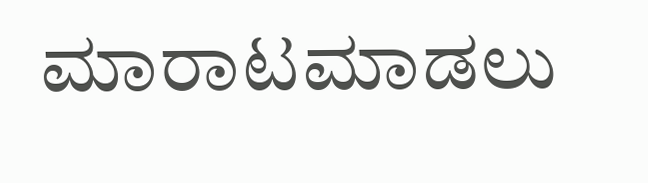ಮಾರಾಟಮಾಡಲು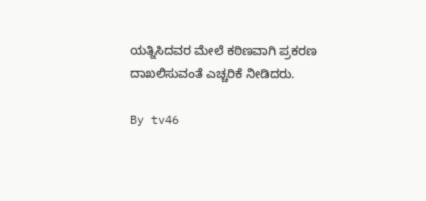ಯತ್ನಿಸಿದವರ ಮೇಲೆ ಕಠಿಣವಾಗಿ ಪ್ರಕರಣ ದಾಖಲಿಸುವಂತೆ ಎಚ್ಚರಿಕೆ ನೀಡಿದರು.

By tv46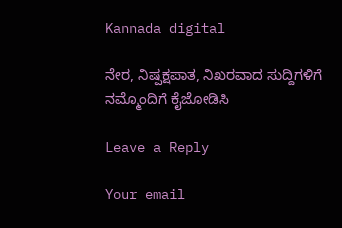Kannada digital

ನೇರ, ನಿಷ್ಪಕ್ಷಪಾತ, ನಿಖರವಾದ ಸುದ್ದಿಗಳಿಗೆ ನಮ್ಮೊಂದಿಗೆ ಕೈಜೋಡಿಸಿ

Leave a Reply

Your email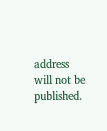address will not be published.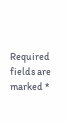Required fields are marked *